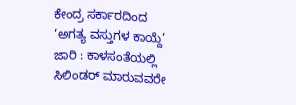ಕೇಂದ್ರ ಸರ್ಕಾರದಿಂದ ‘ಅಗತ್ಯ ವಸ್ತುಗಳ ಕಾಯ್ದೆ’ ಜಾರಿ : ಕಾಳಸಂತೆಯಲ್ಲಿ ಸಿಲಿಂಡರ್ ಮಾರುವವರೇ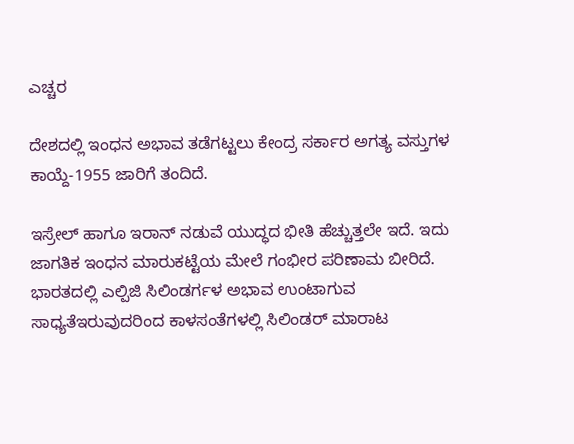ಎಚ್ಚರ

ದೇಶದಲ್ಲಿ ಇಂಧನ ಅಭಾವ ತಡೆಗಟ್ಟಲು ಕೇಂದ್ರ ಸರ್ಕಾರ ಅಗತ್ಯ ವಸ್ತುಗಳ ಕಾಯ್ದೆ-1955 ಜಾರಿಗೆ ತಂದಿದೆ.

ಇಸ್ರೇಲ್ ಹಾಗೂ ಇರಾನ್ ನಡುವೆ ಯುದ್ಧದ ಭೀತಿ ಹೆಚ್ಚುತ್ತಲೇ ಇದೆ. ಇದು ಜಾಗತಿಕ ಇಂಧನ ಮಾರುಕಟ್ಟೆಯ ಮೇಲೆ ಗಂಭೀರ ಪರಿಣಾಮ ಬೀರಿದೆ. ಭಾರತದಲ್ಲಿ ಎಲ್ಪಿಜಿ ಸಿಲಿಂಡರ್ಗಳ ಅಭಾವ ಉಂಟಾಗುವ ಸಾಧ್ಯತೆಇರುವುದರಿಂದ ಕಾಳಸಂತೆಗಳಲ್ಲಿ ಸಿಲಿಂಡರ್ ಮಾರಾಟ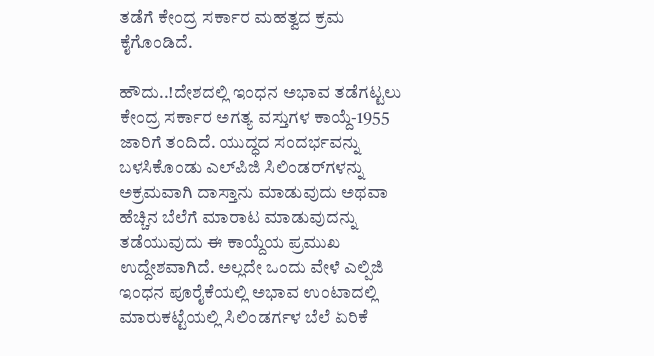ತಡೆಗೆ ಕೇಂದ್ರ ಸರ್ಕಾರ ಮಹತ್ವದ ಕ್ರಮ ಕೈಗೊಂಡಿದೆ.

ಹೌದು..!ದೇಶದಲ್ಲಿ ಇಂಧನ ಅಭಾವ ತಡೆಗಟ್ಟಲು ಕೇಂದ್ರ ಸರ್ಕಾರ ಅಗತ್ಯ ವಸ್ತುಗಳ ಕಾಯ್ದೆ-1955 ಜಾರಿಗೆ ತಂದಿದೆ. ಯುದ್ಧದ ಸಂದರ್ಭವನ್ನು ಬಳಸಿಕೊಂಡು ಎಲ್‌ಪಿಜಿ ಸಿಲಿಂಡರ್‌ಗಳನ್ನು ಅಕ್ರಮವಾಗಿ ದಾಸ್ತಾನು ಮಾಡುವುದು ಅಥವಾ ಹೆಚ್ಚಿನ ಬೆಲೆಗೆ ಮಾರಾಟ ಮಾಡುವುದನ್ನು ತಡೆಯುವುದು ಈ ಕಾಯ್ದೆಯ ಪ್ರಮುಖ ಉದ್ದೇಶವಾಗಿದೆ. ಅಲ್ಲದೇ ಒಂದು ವೇಳೆ ಎಲ್ಪಿಜಿ ಇಂಧನ ಪೂರೈಕೆಯಲ್ಲಿ ಅಭಾವ ಉಂಟಾದಲ್ಲಿ ಮಾರುಕಟ್ಟೆಯಲ್ಲಿ ಸಿಲಿಂಡರ್ಗಳ ಬೆಲೆ ಏರಿಕೆ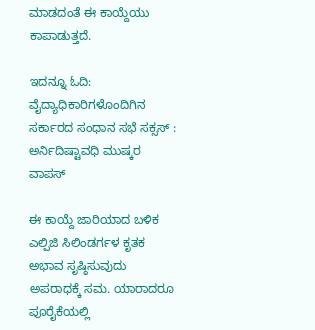ಮಾಡದಂತೆ ಈ ಕಾಯ್ದೆಯು ಕಾಪಾಡುತ್ತದೆ.

ಇದನ್ನೂ ಓದಿ: ವೈದ್ಯಾಧಿಕಾರಿಗಳೊಂದಿಗಿನ ಸರ್ಕಾರದ ಸಂಧಾನ ಸಭೆ ಸಕ್ಸಸ್ : ಅರ್ನಿದಿಷ್ಟಾವಧಿ ಮುಷ್ಕರ ವಾಪಸ್

ಈ ಕಾಯ್ದೆ ಜಾರಿಯಾದ ಬಳಿಕ ಎಲ್ಪಿಜಿ ಸಿಲಿಂಡರ್ಗಳ ಕೃತಕ ಅಭಾವ ಸೃಷ್ಠಿಸುವುದು ಅಪರಾಧಕ್ಕೆ ಸಮ. ಯಾರಾದರೂ ಪೂರೈಕೆಯಲ್ಲಿ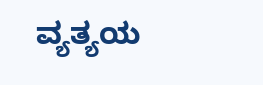ವ್ಯತ್ಯಯ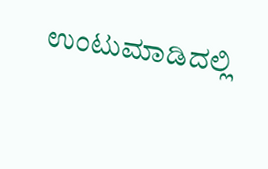ಉಂಟುಮಾಡಿದಲ್ಲಿ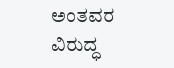ಅಂತವರ ವಿರುದ್ಧ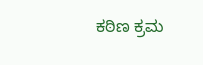ಕಠಿಣ ಕ್ರಮ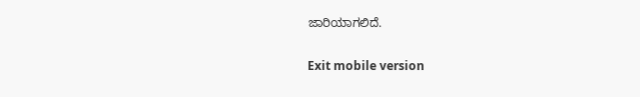ಜಾರಿಯಾಗಲಿದೆ.

Exit mobile version